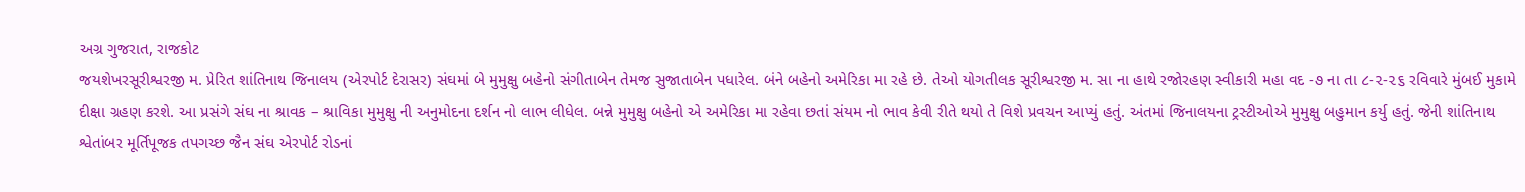અગ્ર ગુજરાત, રાજકોટ
જયશેખરસૂરીશ્વરજી મ. પ્રેરિત શાંતિનાથ જિનાલય (એરપોર્ટ દેરાસર) સંઘમાં બે મુમુક્ષુ બહેનો સંગીતાબેન તેમજ સુજાતાબેન પધારેલ. બંને બહેનો અમેરિકા મા રહે છે. તેઓ યોગતીલક સૂરીશ્વરજી મ. સા ના હાથે રજોરહણ સ્વીકારી મહા વદ -૭ ના તા ૮-૨-૨૬ રવિવારે મુંબઈ મુકામે દીક્ષા ગ્રહણ કરશે. આ પ્રસંગે સંઘ ના શ્રાવક – શ્રાવિકા મુમુક્ષુ ની અનુમોદના દર્શન નો લાભ લીધેલ. બન્ને મુમુક્ષુ બહેનો એ અમેરિકા મા રહેવા છતાં સંયમ નો ભાવ કેવી રીતે થયો તે વિશે પ્રવચન આપ્યું હતું. અંતમાં જિનાલયના ટ્રસ્ટીઓએ મુમુક્ષુ બહુમાન કર્યુ હતું. જેની શાંતિનાથ શ્વેતાંબર મૂર્તિપૂજક તપગચ્છ જૈન સંઘ એરપોર્ટ રોડનાં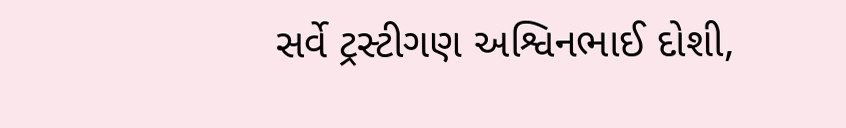સર્વે ટ્રસ્ટીગણ અશ્વિનભાઈ દોશી,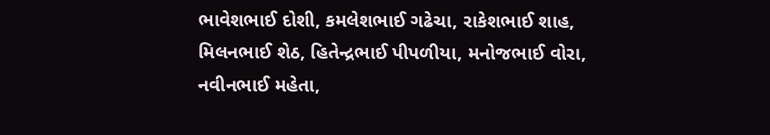ભાવેશભાઈ દોશી, કમલેશભાઈ ગઢેચા, રાકેશભાઈ શાહ, મિલનભાઈ શેઠ, હિતેન્દ્રભાઈ પીપળીયા, મનોજભાઈ વોરા, નવીનભાઈ મહેતા,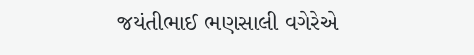જયંતીભાઈ ભણસાલી વગેરેએ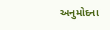અનુમોદના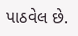પાઠવેલ છે.